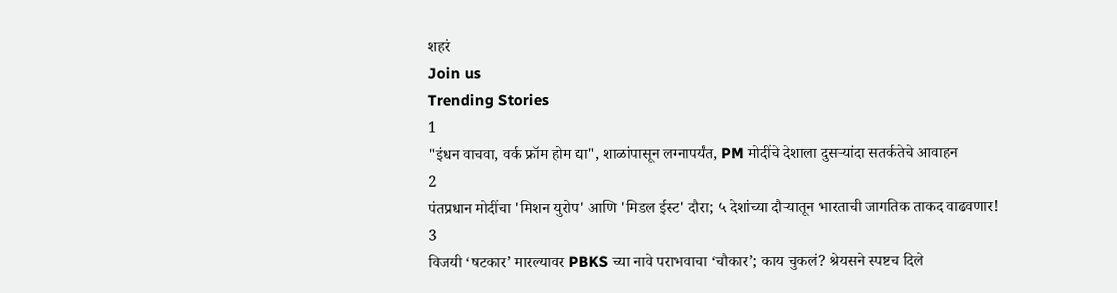शहरं
Join us
Trending Stories
1
"इंधन वाचवा, वर्क फ्रॉम होम द्या", शाळांपासून लग्नापर्यंत, PM मोदींचे देशाला दुसऱ्यांदा सतर्कतेचे आवाहन
2
पंतप्रधान मोदींचा 'मिशन युरोप' आणि 'मिडल ईस्ट' दौरा; ५ देशांच्या दौऱ्यातून भारताची जागतिक ताकद वाढवणार!
3
विजयी ‘षटकार’ मारल्यावर PBKS च्या नावे पराभवाचा ‘चौकार’; काय चुकलं? श्रेयसने स्पष्टच दिले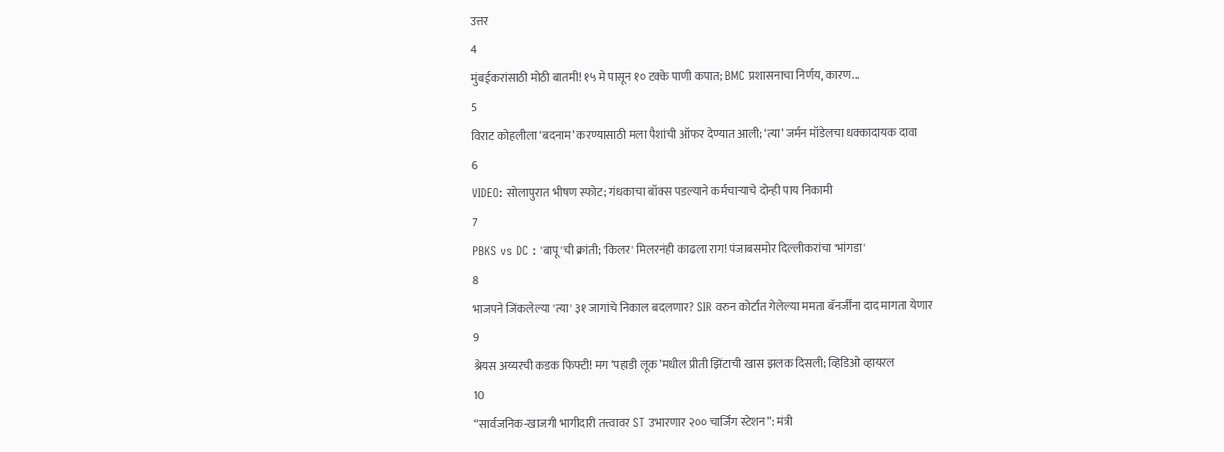उत्तर
4
मुंबईकरांसाठी मोठी बातमी! १५ मे पासून १० टक्के पाणी कपात; BMC प्रशासनाचा निर्णय, कारण...
5
विराट कोहलीला ‘बदनाम’ करण्यासाठी मला पैशांची ऑफर देण्यात आली; ‘त्या’ जर्मन मॉडेलचा धक्कादायक दावा
6
VIDEO: सोलापुरात भीषण स्फोट; गंधकाचा बॉक्स पडल्याने कर्मचाऱ्याचे दोन्ही पाय निकामी
7
PBKS vs DC : 'बापू'ची क्रांती; 'किलर' मिलरनंही काढला राग! पंजाबसमोर दिल्लीकरांचा 'भांगडा'
8
भाजपने जिंकलेल्या 'त्या' ३१ जागांचे निकाल बदलणार? SIR वरुन कोर्टात गेलेल्या ममता बॅनर्जींना दाद मागता येणार
9
श्रेयस अय्यरची कडक फिफ्टी! मग ‘पहाडी लूक’मधील प्रीती झिंटाची खास झलक दिसली; व्हिडिओ व्हायरल
10
“सार्वजनिक-खाजगी भागीदारी तत्त्वावर ST उभारणार २०० चार्जिंग स्टेशन”: मंत्री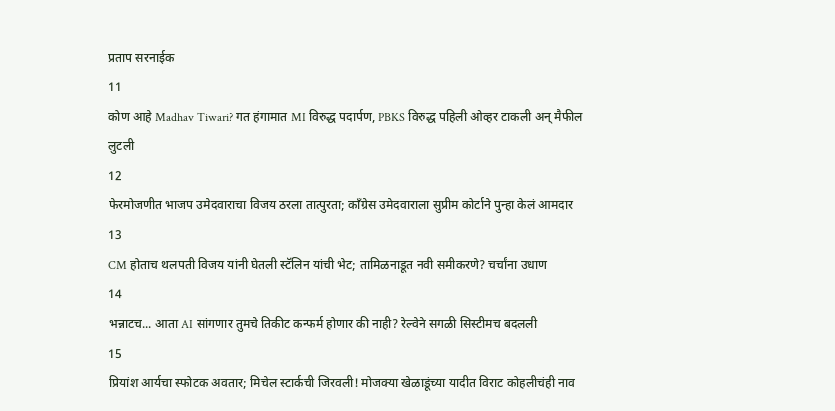प्रताप सरनाईक
11
कोण आहे Madhav Tiwari? गत हंगामात MI विरुद्ध पदार्पण, PBKS विरुद्ध पहिली ओव्हर टाकली अन् मैफील लुटली
12
फेरमोजणीत भाजप उमेदवाराचा विजय ठरला तात्पुरता; काँग्रेस उमेदवाराला सुप्रीम कोर्टाने पुन्हा केलं आमदार
13
CM होताच थलपती विजय यांनी घेतली स्टॅलिन यांची भेट; तामिळनाडूत नवी समीकरणे? चर्चांना उधाण
14
भन्नाटच... आता AI सांगणार तुमचे तिकीट कन्फर्म होणार की नाही? रेल्वेने सगळी सिस्टीमच बदलली
15
प्रियांश आर्यचा स्फोटक अवतार; मिचेल स्टार्कची जिरवली! मोजक्या खेळाडूंच्या यादीत विराट कोहलीचंही नाव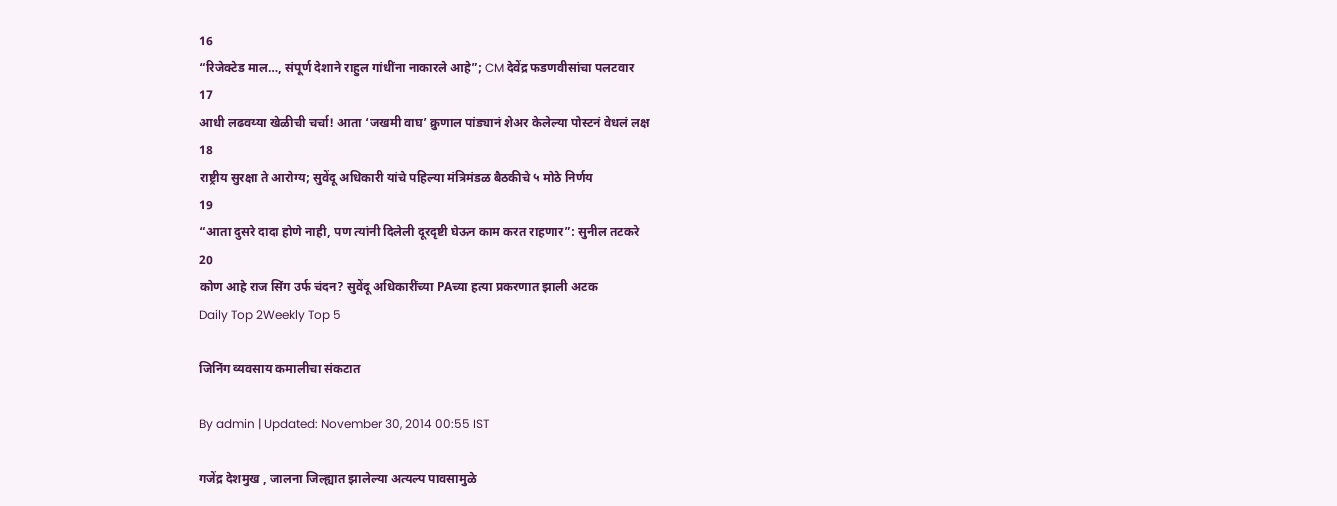16
“रिजेक्टेड माल…, संपूर्ण देशाने राहुल गांधींना नाकारले आहे”; CM देवेंद्र फडणवीसांचा पलटवार
17
आधी लढवय्या खेळीची चर्चा! आता ‘जखमी वाघ’ क्रुणाल पांड्यानं शेअर केलेल्या पोस्टनं वेधलं लक्ष
18
राष्ट्रीय सुरक्षा ते आरोग्य; सुवेंदू अधिकारी यांचे पहिल्या मंत्रिमंडळ बैठकीचे ५ मोठे निर्णय
19
“आता दुसरे दादा होणे नाही, पण त्यांनी दिलेली दूरदृष्टी घेऊन काम करत राहणार”: सुनील तटकरे
20
कोण आहे राज सिंग उर्फ चंदन? सुवेंदू अधिकारींच्या PAच्या हत्या प्रकरणात झाली अटक
Daily Top 2Weekly Top 5

जिनिंग व्यवसाय कमालीचा संकटात

By admin | Updated: November 30, 2014 00:55 IST

गजेंद्र देशमुख , जालना जिल्ह्यात झालेल्या अत्यल्प पावसामुळे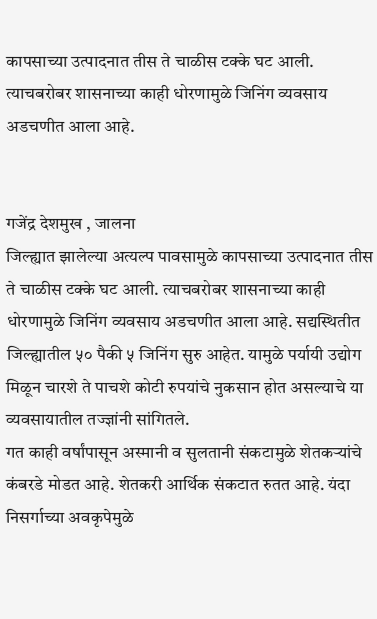कापसाच्या उत्पादनात तीस ते चाळीस टक्के घट आली. त्याचबरोबर शासनाच्या काही धोरणामुळे जिनिंग व्यवसाय अडचणीत आला आहे.


गजेंद्र देशमुख , जालना
जिल्ह्यात झालेल्या अत्यल्प पावसामुळे कापसाच्या उत्पादनात तीस ते चाळीस टक्के घट आली. त्याचबरोबर शासनाच्या काही धोरणामुळे जिनिंग व्यवसाय अडचणीत आला आहे. सद्यस्थितीत जिल्ह्यातील ५० पैकी ५ जिनिंग सुरु आहेत. यामुळे पर्यायी उद्योग मिळून चारशे ते पाचशे कोटी रुपयांचे नुकसान होत असल्याचे या व्यवसायातील तज्ज्ञांनी सांगितले.
गत काही वर्षांपासून अस्मानी व सुलतानी संकटामुळे शेतकऱ्यांचे कंबरडे मोडत आहे. शेतकरी आर्थिक संकटात रुतत आहे. यंदा निसर्गाच्या अवकृपेमुळे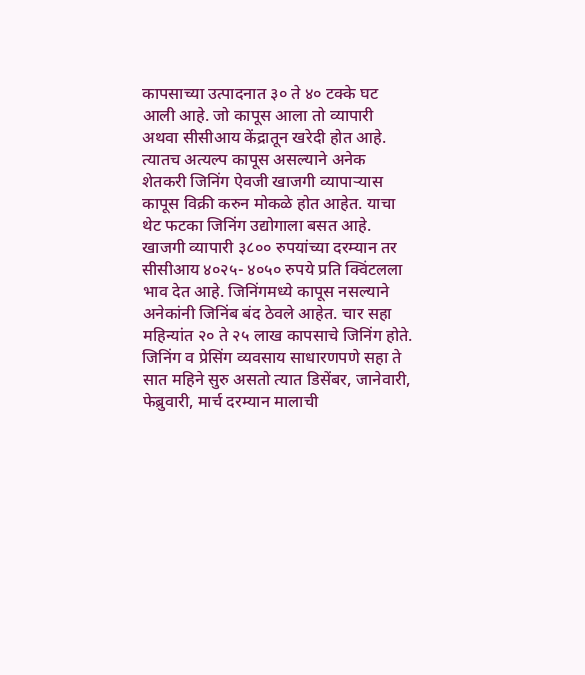कापसाच्या उत्पादनात ३० ते ४० टक्के घट आली आहे. जो कापूस आला तो व्यापारी अथवा सीसीआय केंद्रातून खरेदी होत आहे. त्यातच अत्यल्प कापूस असल्याने अनेक शेतकरी जिनिंग ऐवजी खाजगी व्यापाऱ्यास कापूस विक्री करुन मोकळे होत आहेत. याचा थेट फटका जिनिंग उद्योगाला बसत आहे.
खाजगी व्यापारी ३८०० रुपयांच्या दरम्यान तर सीसीआय ४०२५- ४०५० रुपये प्रति क्विंटलला भाव देत आहे. जिनिंगमध्ये कापूस नसल्याने अनेकांनी जिनिंब बंद ठेवले आहेत. चार सहा महिन्यांत २० ते २५ लाख कापसाचे जिनिंग होते.
जिनिंग व प्रेसिंग व्यवसाय साधारणपणे सहा ते सात महिने सुरु असतो त्यात डिसेंबर, जानेवारी, फेब्रुवारी, मार्च दरम्यान मालाची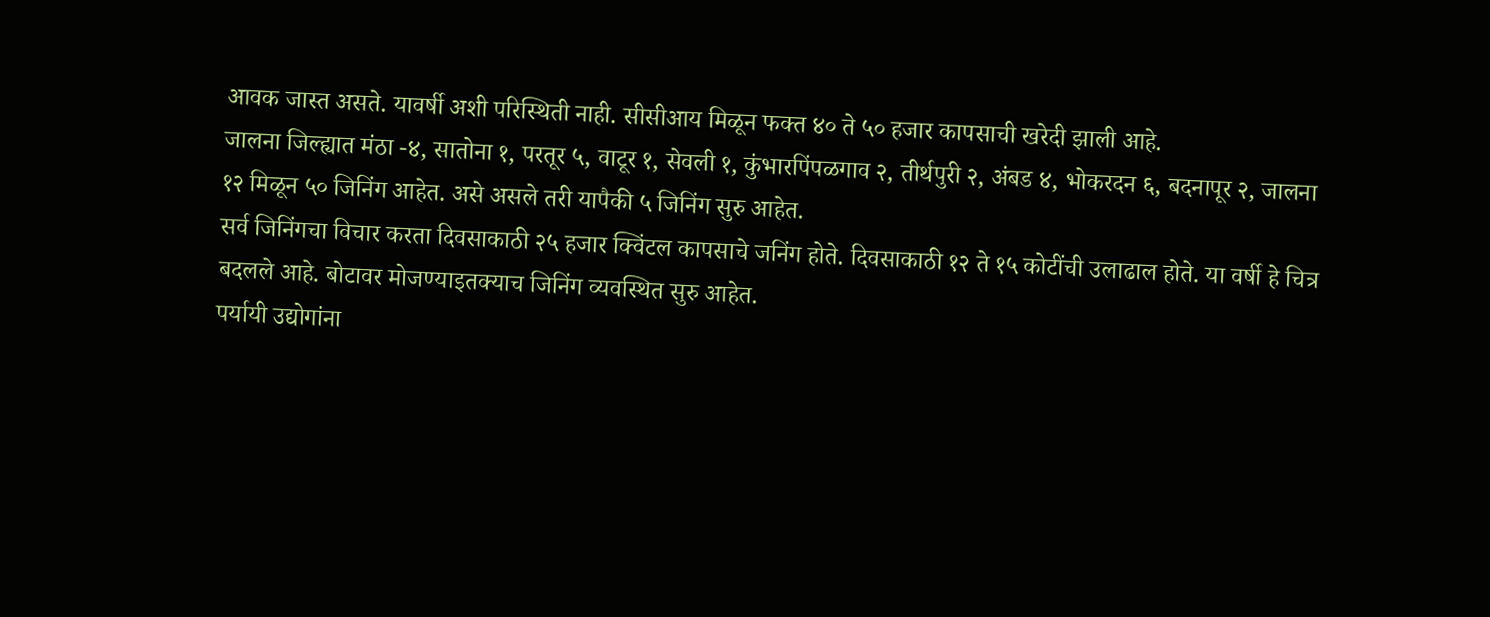आवक जास्त असते. यावर्षी अशी परिस्थिती नाही. सीसीआय मिळून फक्त ४० ते ५० हजार कापसाची खरेदी झाली आहे.
जालना जिल्ह्यात मंठा -४, सातोना १, परतूर ५, वाटूर १, सेवली १, कुंभारपिंपळगाव २, तीर्थपुरी २, अंबड ४, भोकरदन ६, बदनापूर २, जालना १२ मिळून ५० जिनिंग आहेत. असे असले तरी यापैकी ५ जिनिंग सुरु आहेत.
सर्व जिनिंगचा विचार करता दिवसाकाठी २५ हजार क्विंटल कापसाचे जनिंग होते. दिवसाकाठी १२ ते १५ कोटींची उलाढाल होते. या वर्षी हे चित्र बदलले आहे. बोटावर मोजण्याइतक्याच जिनिंग व्यवस्थित सुरु आहेत.
पर्यायी उद्योगांना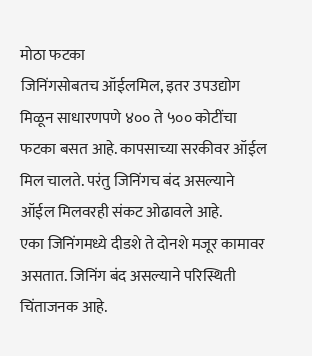मोठा फटका
जिनिंगसोबतच ऑईलमिल, इतर उपउद्योग मिळून साधारणपणे ४०० ते ५०० कोटींचा फटका बसत आहे. कापसाच्या सरकीवर ऑईल मिल चालते. परंतु जिनिंगच बंद असल्याने ऑईल मिलवरही संकट ओढावले आहे.
एका जिनिंगमध्ये दीडशे ते दोनशे मजूर कामावर असतात. जिनिंग बंद असल्याने परिस्थिती चिंताजनक आहे.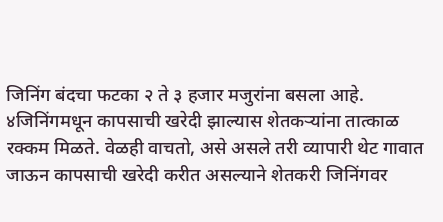जिनिंग बंदचा फटका २ ते ३ हजार मजुरांना बसला आहे.
४जिनिंगमधून कापसाची खरेदी झाल्यास शेतकऱ्यांना तात्काळ रक्कम मिळते. वेळही वाचतो, असे असले तरी व्यापारी थेट गावात जाऊन कापसाची खरेदी करीत असल्याने शेतकरी जिनिंगवर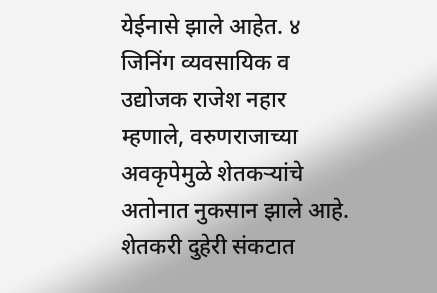येईनासे झाले आहेत. ४
जिनिंग व्यवसायिक व उद्योजक राजेश नहार म्हणाले, वरुणराजाच्या अवकृपेमुळे शेतकऱ्यांचे अतोनात नुकसान झाले आहे. शेतकरी दुहेरी संकटात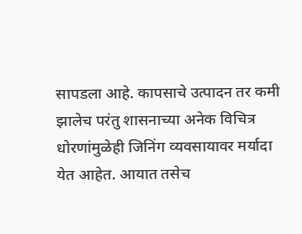सापडला आहे. कापसाचे उत्पादन तर कमी झालेच परंतु शासनाच्या अनेक विचित्र धोरणांमुळेही जिनिंग व्यवसायावर मर्यादा येत आहेत. आयात तसेच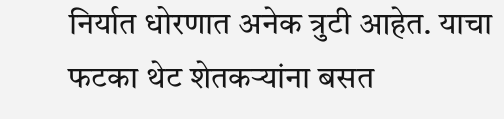निर्यात धोरणात अनेक त्रुटी आहेत. याचा फटका थेट शेतकऱ्यांना बसत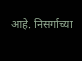आहे. निसर्गाच्या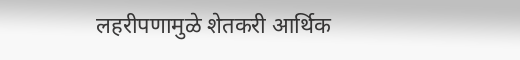लहरीपणामुळे शेतकरी आर्थिक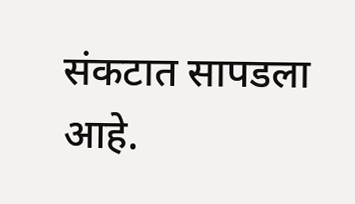संकटात सापडला आहे.